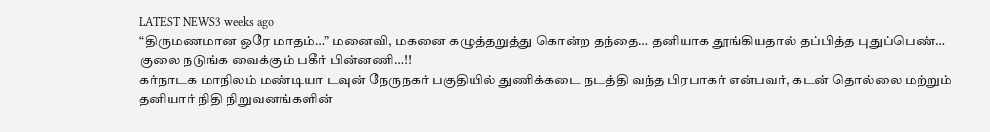LATEST NEWS3 weeks ago
“திருமணமான ஒரே மாதம்…” மனைவி, மகனை கழுத்தறுத்து கொன்ற தந்தை… தனியாக தூங்கியதால் தப்பித்த புதுப்பெண்… குலை நடுங்க வைக்கும் பகீர் பின்னணி…!!
கர்நாடக மாநிலம் மண்டியா டவுன் நேருநகர் பகுதியில் துணிக்கடை நடத்தி வந்த பிரபாகர் என்பவர், கடன் தொல்லை மற்றும் தனியார் நிதி நிறுவனங்களின்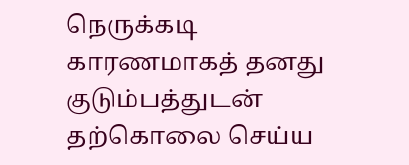நெருக்கடி காரணமாகத் தனது குடும்பத்துடன் தற்கொலை செய்ய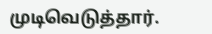முடிவெடுத்தார்.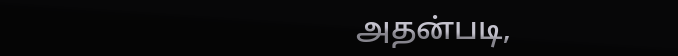அதன்படி,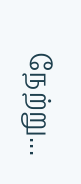நேற்று...